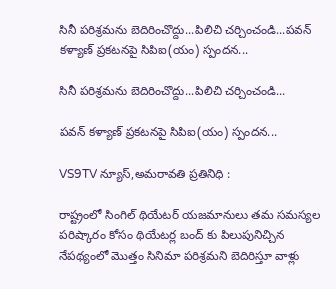సినీ పరిశ్రమను బెదిరించొద్దు...పిలిచి చర్చించండి...పవన్‌ కళ్యాణ్‌ ప్రకటనపై సిపిఐ(యం) స్పందన...

సినీ పరిశ్రమను బెదిరించొద్దు...పిలిచి చర్చించండి...

పవన్‌ కళ్యాణ్‌ ప్రకటనపై సిపిఐ(యం) స్పందన...

VS9TV న్యూస్,అమరావతి ప్రతినిధి :

రాష్ట్రంలో సింగిల్‌ థియేటర్‌ యజమానులు తమ సమస్యల పరిష్కారం కోసం థియేటర్ల బంద్‌ కు పిలుపునిచ్చిన నేపథ్యంలో మొత్తం సినిమా పరిశ్రమని బెదిరిస్తూ వాళ్లు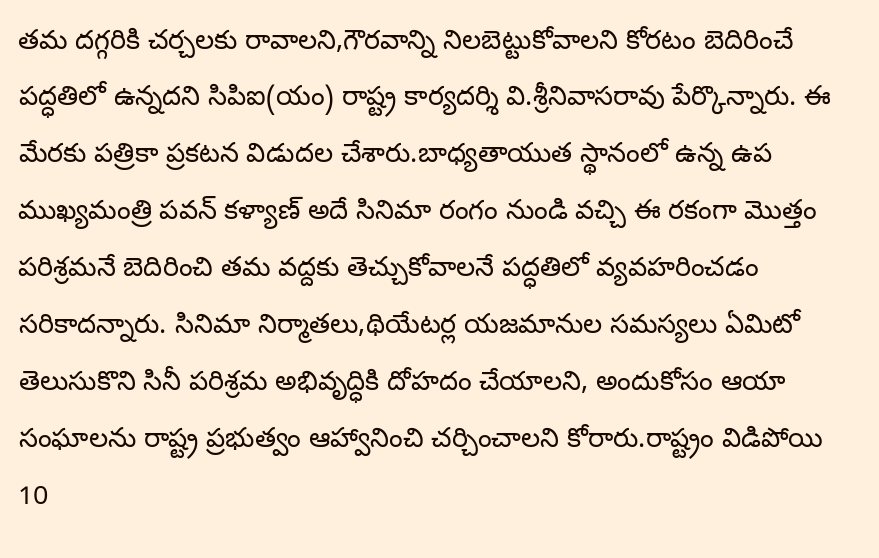తమ దగ్గరికి చర్చలకు రావాలని,గౌరవాన్ని నిలబెట్టుకోవాలని కోరటం బెదిరించే పద్ధతిలో ఉన్నదని సిపిఐ(యం) రాష్ట్ర కార్యదర్శి వి.శ్రీనివాసరావు పేర్కొన్నారు. ఈ మేరకు పత్రికా ప్రకటన విడుదల చేశారు.బాధ్యతాయుత స్థానంలో ఉన్న ఉప ముఖ్యమంత్రి పవన్‌ కళ్యాణ్‌ అదే సినిమా రంగం నుండి వచ్చి ఈ రకంగా మొత్తం పరిశ్రమనే బెదిరించి తమ వద్దకు తెచ్చుకోవాలనే పద్ధతిలో వ్యవహరించడం సరికాదన్నారు. సినిమా నిర్మాతలు,థియేటర్ల యజమానుల సమస్యలు ఏమిటో తెలుసుకొని సినీ పరిశ్రమ అభివృద్ధికి దోహదం చేయాలని, అందుకోసం ఆయా సంఘాలను రాష్ట్ర ప్రభుత్వం ఆహ్వానించి చర్చించాలని కోరారు.రాష్ట్రం విడిపోయి 10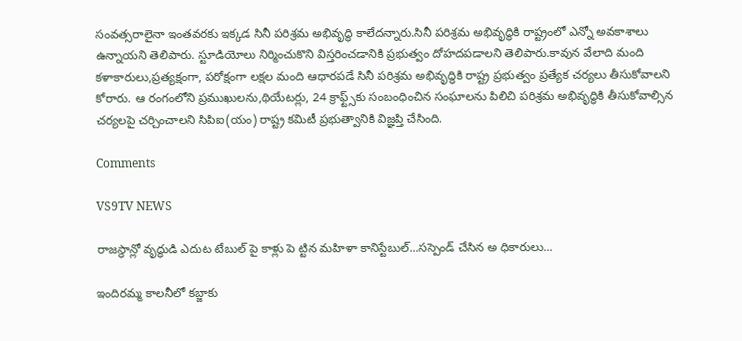సంవత్సరాలైనా ఇంతవరకు ఇక్కడ సినీ పరిశ్రమ అభివృద్ధి కాలేదన్నారు.సినీ పరిశ్రమ అభివృద్ధికి రాష్ట్రంలో ఎన్నో అవకాశాలు ఉన్నాయని తెలిపారు. స్టూడియోలు నిర్మించుకొని విస్తరించడానికి ప్రభుత్వం దోహదపడాలని తెలిపారు.కావున వేలాది మంది కళాకారులు,ప్రత్యక్షంగా, పరోక్షంగా లక్షల మంది ఆధారపడే సినీ పరిశ్రమ అభివృద్ధికి రాష్ట్ర ప్రభుత్వం ప్రత్యేక చర్యలు తీసుకోవాలని కోరారు. ఆ రంగంలోని ప్రముఖులను,థియేటర్లు, 24 క్రాఫ్ట్స్‌కు సంబంధించిన సంఘాలను పిలిచి పరిశ్రమ అభివృద్ధికి తీసుకోవాల్సిన చర్యలపై చర్చించాలని సిపిఐ(యం) రాష్ట్ర కమిటీ ప్రభుత్వానికి విజ్ఞప్తి చేసింది.

Comments

VS9TV NEWS

రాజస్థాన్లో వృద్ధుడి ఎదుట టేబుల్ పై కాళ్లు పె ట్టిన మహిళా కానిస్టేబుల్...సస్పెండ్ చేసిన అ ధికారులు...

ఇందిరమ్మ కాలనీలో కబ్జాకు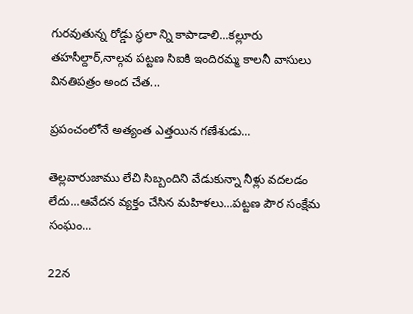గురవుతున్న రోడ్డు స్థలా న్ని కాపాడాలి...కల్లూరు తహసీల్దార్,నాల్గవ పట్టణ సిఐకి ఇందిరమ్మ కాలనీ వాసులు వినతిపత్రం అంద చేత...

ప్రపంచంలోనే అత్యంత ఎత్తయిన గణేశుడు...

తెల్లవారుజాము లేచి సిబ్బందిని వేడుకున్నా నీళ్లు వదలడం లేదు...ఆవేదన వ్యక్తం చేసిన మహిళలు...పట్టణ పౌర సంక్షేమ సంఘం...

22న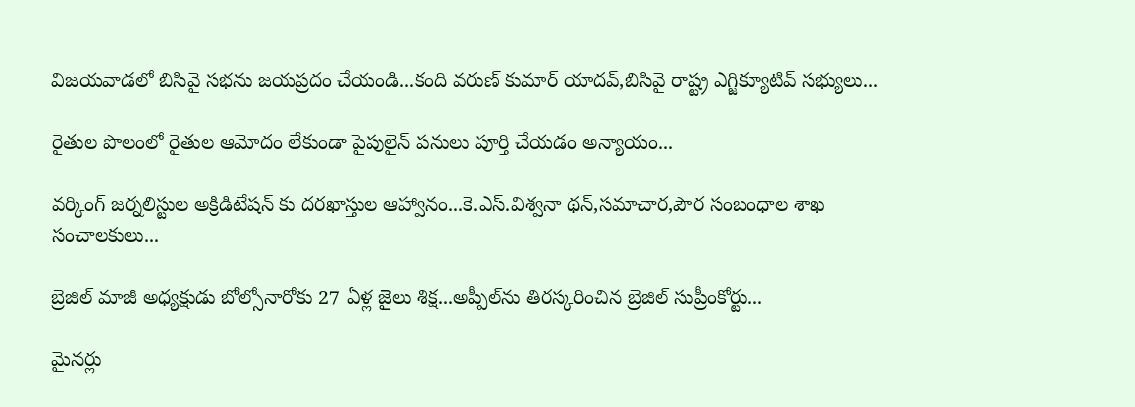విజయవాడలో బిసివై సభను జయప్రదం చేయండి...కంది వరుణ్ కుమార్ యాదవ్,బిసివై రాష్ట్ర ఎగ్జిక్యూటివ్ సభ్యులు...

రైతుల పొలంలో రైతుల ఆమోదం లేకుండా పైపులైన్ పనులు పూర్తి చేయడం అన్యాయం...

వర్కింగ్ జర్నలిస్టుల అక్రిడిటేషన్ కు దరఖాస్తుల ఆహ్వానం...కె.ఎస్.విశ్వనా థన్,సమాచార,పౌర సంబంధాల శాఖ సంచాలకులు...

బ్రెజిల్ మాజీ అధ్యక్షుడు బోల్సోనారోకు 27 ఏళ్ల జైలు శిక్ష...అప్పీల్‌ను తిరస్కరించిన బ్రెజిల్ సుప్రీంకోర్టు...

మైనర్లు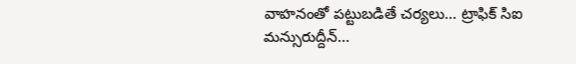వాహనంతో పట్టుబడితే చర్యలు... ట్రాఫిక్ సిఐ మన్సురుద్దీన్...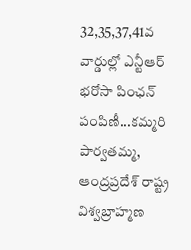32,35,37,41వ వార్డుల్లో ఎన్టీఆర్ భరోసా పింఛన్ పంపిణీ...కమ్మరి పార్వతమ్మ, ఆంద్రప్రదేశ్ రాష్ట్ర విశ్వబ్రాహ్మణ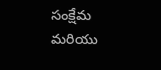సంక్షేమ మరియు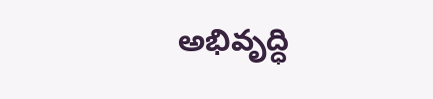అభివృద్ధి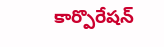కార్పొరేషన్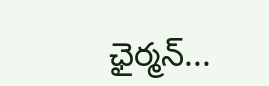ఛైర్మన్...